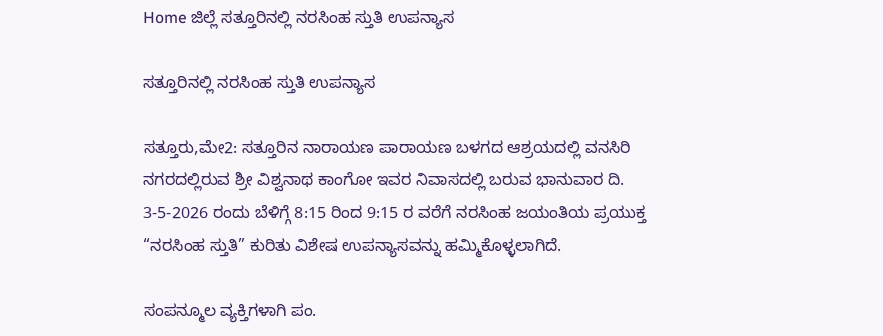Home ಜಿಲ್ಲೆ ಸತ್ತೂರಿನಲ್ಲಿ ನರಸಿಂಹ ಸ್ತುತಿ ಉಪನ್ಯಾಸ

ಸತ್ತೂರಿನಲ್ಲಿ ನರಸಿಂಹ ಸ್ತುತಿ ಉಪನ್ಯಾಸ

ಸತ್ತೂರು,ಮೇ2: ಸತ್ತೂರಿನ ನಾರಾಯಣ ಪಾರಾಯಣ ಬಳಗದ ಆಶ್ರಯದಲ್ಲಿ ವನಸಿರಿ ನಗರದಲ್ಲಿರುವ ಶ್ರೀ ವಿಶ್ವನಾಥ ಕಾಂಗೋ ಇವರ ನಿವಾಸದಲ್ಲಿ ಬರುವ ಭಾನುವಾರ ದಿ. 3-5-2026 ರಂದು ಬೆಳಿಗ್ಗೆ 8:15 ರಿಂದ 9:15 ರ ವರೆಗೆ ನರಸಿಂಹ ಜಯಂತಿಯ ಪ್ರಯುಕ್ತ “ನರಸಿಂಹ ಸ್ತುತಿ” ಕುರಿತು ವಿಶೇಷ ಉಪನ್ಯಾಸವನ್ನು ಹಮ್ಮಿಕೊಳ್ಳಲಾಗಿದೆ.

ಸಂಪನ್ಮೂಲ ವ್ಯಕ್ತಿಗಳಾಗಿ ಪಂ.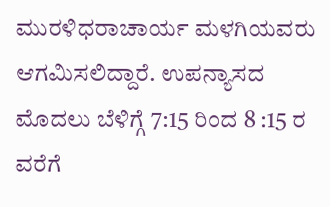ಮುರಳಿಧರಾಚಾರ್ಯ ಮಳಗಿಯವರು ಆಗಮಿಸಲಿದ್ದಾರೆ. ಉಪನ್ಯಾಸದ ಮೊದಲು ಬೆಳಿಗ್ಗೆ 7:15 ರಿಂದ 8 :15 ರ ವರೆಗೆ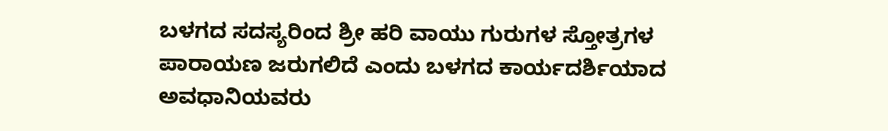ಬಳಗದ ಸದಸ್ಯರಿಂದ ಶ್ರೀ ಹರಿ ವಾಯು ಗುರುಗಳ ಸ್ತೋತ್ರಗಳ ಪಾರಾಯಣ ಜರುಗಲಿದೆ ಎಂದು ಬಳಗದ ಕಾರ್ಯದರ್ಶಿಯಾದ ಅವಧಾನಿಯವರು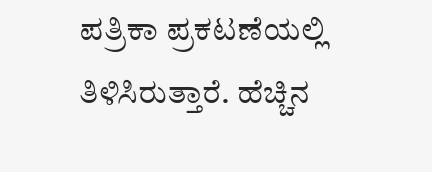ಪತ್ರಿಕಾ ಪ್ರಕಟಣೆಯಲ್ಲಿ ತಿಳಿಸಿರುತ್ತಾರೆ. ಹೆಚ್ಚಿನ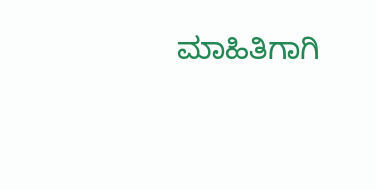ಮಾಹಿತಿಗಾಗಿ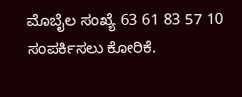ಮೊಬೈಲ ಸಂಖ್ಯೆ 63 61 83 57 10 ಸಂಪರ್ಕಿಸಲು ಕೋರಿಕೆ.